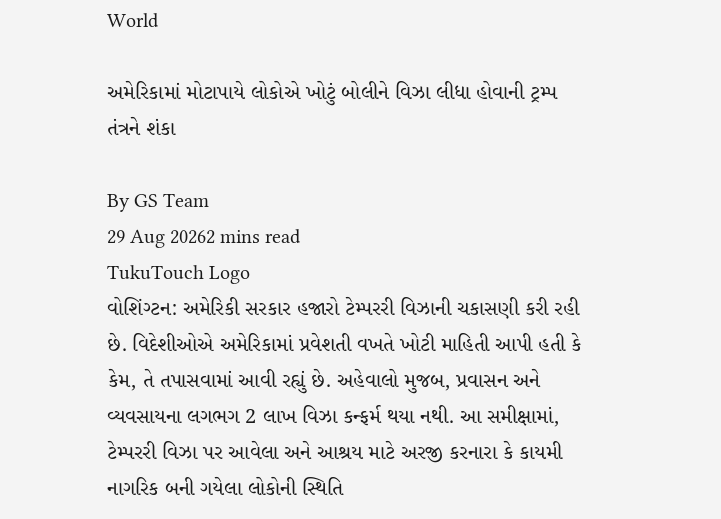World

અમેરિકામાં મોટાપાયે લોકોએ ખોટું બોલીને વિઝા લીધા હોવાની ટ્રમ્પ તંત્રને શંકા

By GS Team
29 Aug 20262 mins read
TukuTouch Logo
વોશિંગ્ટન: અમેરિકી સરકાર હજારો ટેમ્પરરી વિઝાની ચકાસણી કરી રહી છે. વિદેશીઓએ અમેરિકામાં પ્રવેશતી વખતે ખોટી માહિતી આપી હતી કે કેમ, તે તપાસવામાં આવી રહ્યું છે. અહેવાલો મુજબ, પ્રવાસન અને વ્યવસાયના લગભગ 2 લાખ વિઝા કન્ફર્મ થયા નથી. આ સમીક્ષામાં, ટેમ્પરરી વિઝા પર આવેલા અને આશ્રય માટે અરજી કરનારા કે કાયમી નાગરિક બની ગયેલા લોકોની સ્થિતિ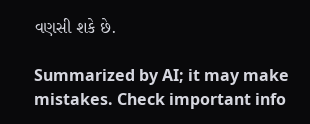વણસી શકે છે.

Summarized by AI; it may make mistakes. Check important info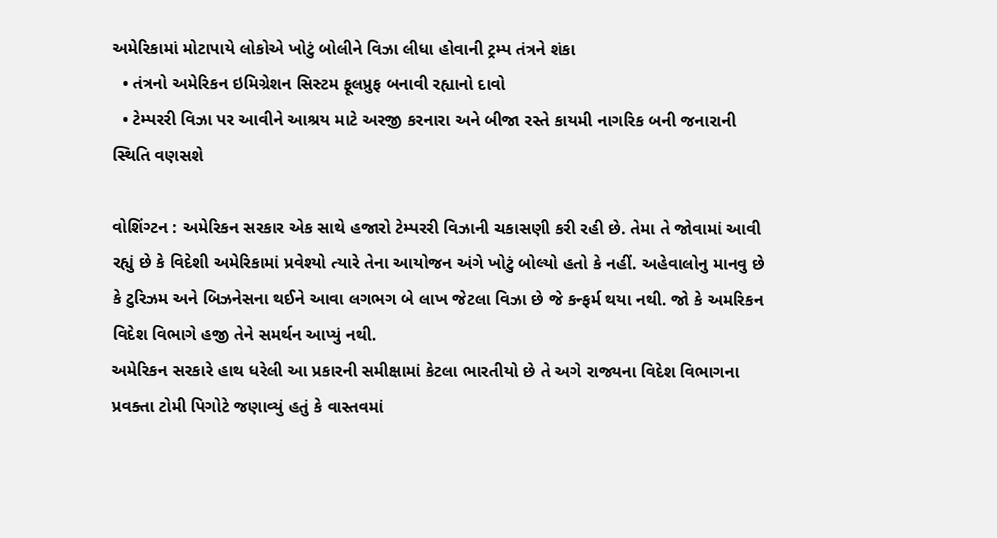અમેરિકામાં મોટાપાયે લોકોએ ખોટું બોલીને વિઝા લીધા હોવાની ટ્રમ્પ તંત્રને શંકા
  • તંત્રનો અમેરિકન ઇમિગ્રેશન સિસ્ટમ ફૂલપ્રુફ બનાવી રહ્યાનો દાવો
  • ટેમ્પરરી વિઝા પર આવીને આશ્રય માટે અરજી કરનારા અને બીજા રસ્તે કાયમી નાગરિક બની જનારાની સ્થિતિ વણસશે

વોશિંગ્ટન : અમેરિકન સરકાર એક સાથે હજારો ટેમ્પરરી વિઝાની ચકાસણી કરી રહી છે. તેમા તે જોવામાં આવી રહ્યું છે કે વિદેશી અમેરિકામાં પ્રવેશ્યો ત્યારે તેના આયોજન અંગે ખોટું બોલ્યો હતો કે નહીં. અહેવાલોનુ માનવુ છે કે ટુરિઝમ અને બિઝનેસના થઈને આવા લગભગ બે લાખ જેટલા વિઝા છે જે કન્ફર્મ થયા નથી. જો કે અમરિકન વિદેશ વિભાગે હજી તેને સમર્થન આપ્યું નથી.
અમેરિકન સરકારે હાથ ધરેલી આ પ્રકારની સમીક્ષામાં કેટલા ભારતીયો છે તે અગે રાજ્યના વિદેશ વિભાગના પ્રવક્તા ટોમી પિગોટે જણાવ્યું હતું કે વાસ્તવમાં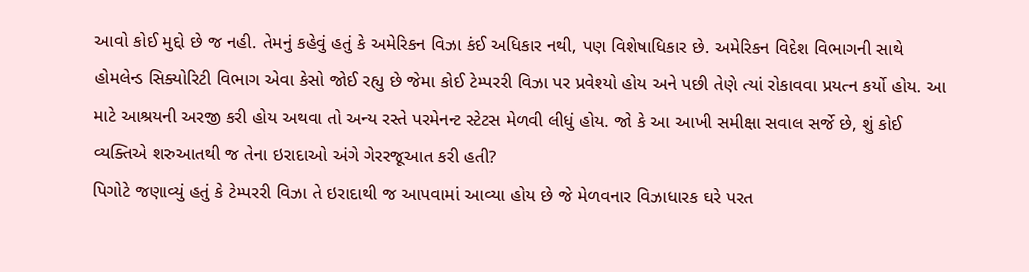આવો કોઈ મુદ્દો છે જ નહી. તેમનું કહેવું હતું કે અમેરિકન વિઝા કંઈ અધિકાર નથી, પણ વિશેષાધિકાર છે. અમેરિકન વિદેશ વિભાગની સાથે હોમલેન્ડ સિક્યોરિટી વિભાગ એવા કેસો જોઈ રહ્યુ છે જેમા કોઈ ટેમ્પરરી વિઝા પર પ્રવેશ્યો હોય અને પછી તેણે ત્યાં રોકાવવા પ્રયત્ન કર્યો હોય. આ માટે આશ્રયની અરજી કરી હોય અથવા તો અન્ય રસ્તે પરમેનન્ટ સ્ટેટસ મેળવી લીધું હોય. જો કે આ આખી સમીક્ષા સવાલ સર્જે છે, શું કોઈ વ્યક્તિએ શરુઆતથી જ તેના ઇરાદાઓ અંગે ગેરરજૂઆત કરી હતી?
પિગોટે જણાવ્યું હતું કે ટેમ્પરરી વિઝા તે ઇરાદાથી જ આપવામાં આવ્યા હોય છે જે મેળવનાર વિઝાધારક ઘરે પરત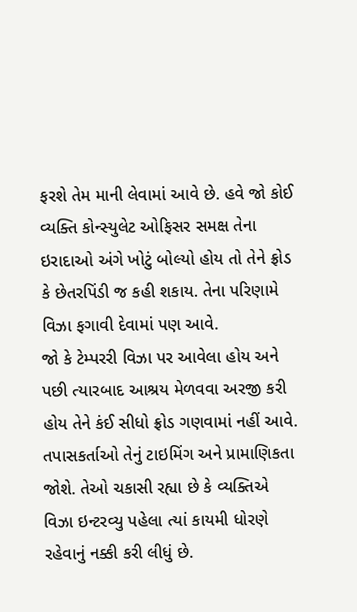ફરશે તેમ માની લેવામાં આવે છે. હવે જો કોઈ વ્યક્તિ કોન્સ્યુલેટ ઓફિસર સમક્ષ તેના ઇરાદાઓ અંગે ખોટું બોલ્યો હોય તો તેને ફ્રોડ કે છેતરપિંડી જ કહી શકાય. તેના પરિણામે વિઝા ફગાવી દેવામાં પણ આવે.
જો કે ટેમ્પરરી વિઝા પર આવેલા હોય અને પછી ત્યારબાદ આશ્રય મેળવવા અરજી કરી હોય તેને કંઈ સીધો ફ્રોડ ગણવામાં નહીં આવે. તપાસકર્તાઓ તેનું ટાઇમિંગ અને પ્રામાણિકતા જોશે. તેઓ ચકાસી રહ્યા છે કે વ્યક્તિએ વિઝા ઇન્ટરવ્યુ પહેલા ત્યાં કાયમી ધોરણે રહેવાનું નક્કી કરી લીધું છે.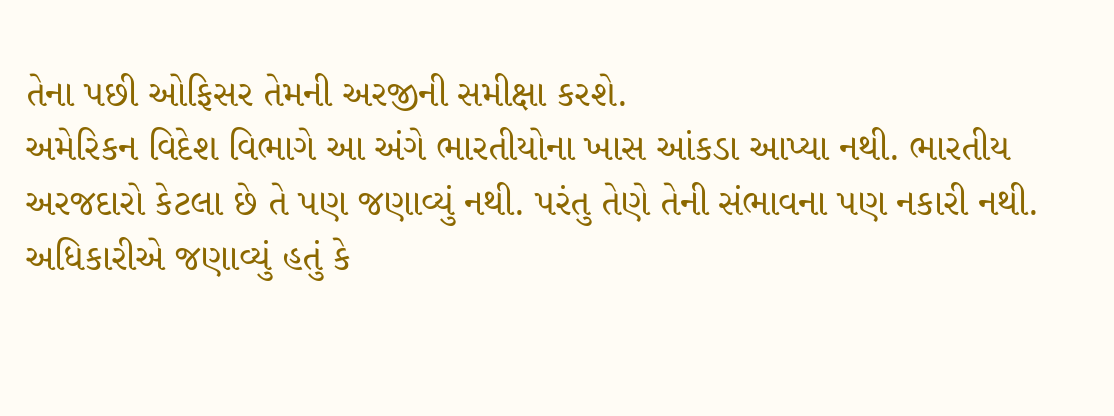તેના પછી ઓફિસર તેમની અરજીની સમીક્ષા કરશે.
અમેરિકન વિદેશ વિભાગે આ અંગે ભારતીયોના ખાસ આંકડા આપ્યા નથી. ભારતીય અરજદારો કેટલા છે તે પણ જણાવ્યું નથી. પરંતુ તેણે તેની સંભાવના પણ નકારી નથી. અધિકારીએ જણાવ્યું હતું કે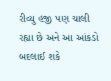રીવ્યુ હજી પણ ચાલી રહ્યા છે અને આ આંકડો બદલાઈ શકે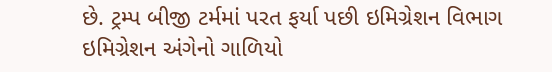છે. ટ્રમ્પ બીજી ટર્મમાં પરત ફર્યા પછી ઇમિગ્રેશન વિભાગ ઇમિગ્રેશન અંગેનો ગાળિયો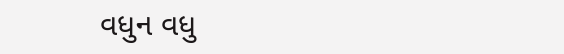વધુન વધુ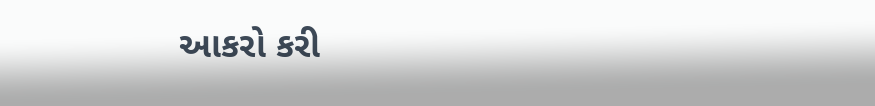આકરો કરી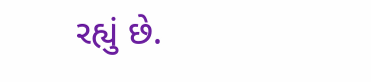રહ્યું છે.